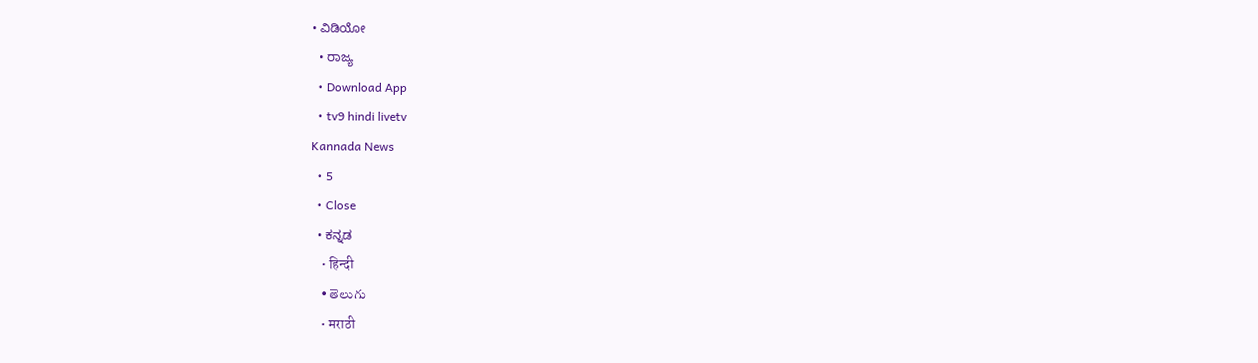• ವಿಡಿಯೋ
  • ರಾಜ್ಯ
  • Download App
  • tv9 hindi livetv
Kannada News
  • 5
  • Close
  • ಕನ್ನಡ
    • हिन्दी
    • తెలుగు
    • मराठी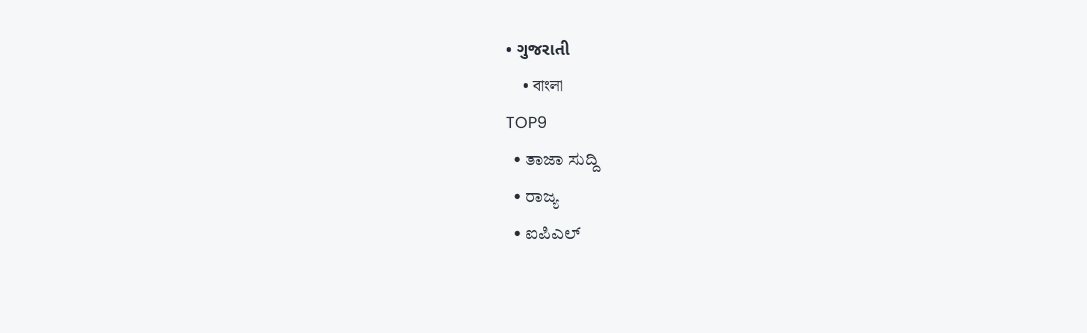• ગુજરાતી
    • বাংলা
TOP9
  • ತಾಜಾ ಸುದ್ದಿ
  • ರಾಜ್ಯ
  • ಐಪಿಎಲ್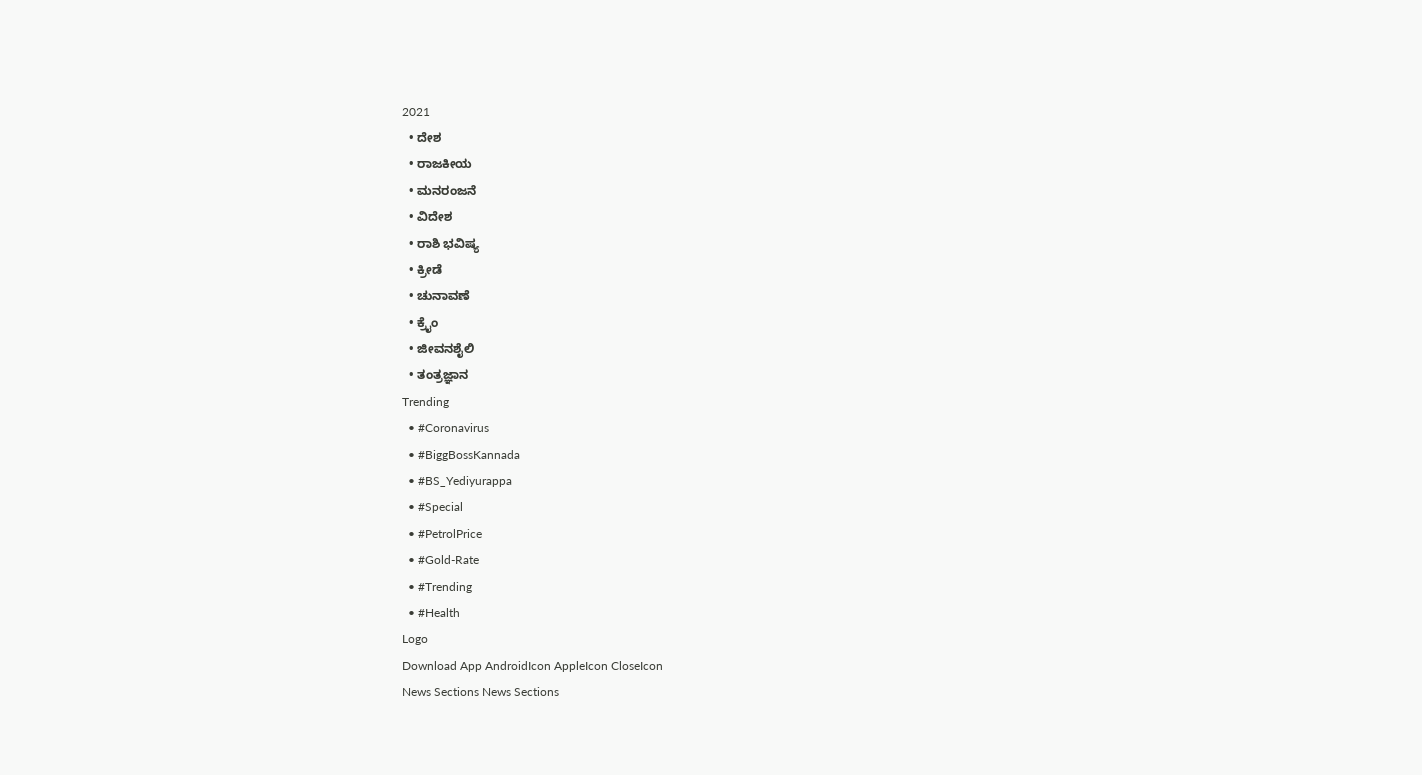2021
  • ದೇಶ
  • ರಾಜಕೀಯ
  • ಮನರಂಜನೆ
  • ವಿದೇಶ
  • ರಾಶಿ ಭವಿಷ್ಯ
  • ಕ್ರೀಡೆ
  • ಚುನಾವಣೆ
  • ಕ್ರೈಂ
  • ಜೀವನಶೈಲಿ
  • ತಂತ್ರಜ್ಞಾನ
Trending
  • #Coronavirus
  • #BiggBossKannada
  • #BS_Yediyurappa
  • #Special
  • #PetrolPrice
  • #Gold-Rate
  • #Trending
  • #Health
Logo
Download App AndroidIcon AppleIcon CloseIcon
News Sections News Sections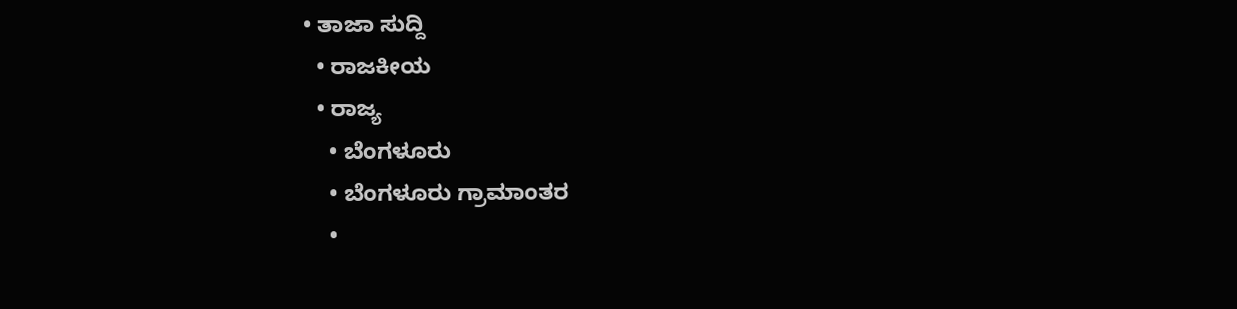• ತಾಜಾ ಸುದ್ದಿ
  • ರಾಜಕೀಯ
  • ರಾಜ್ಯ
    • ಬೆಂಗಳೂರು
    • ಬೆಂಗಳೂರು ಗ್ರಾಮಾಂತರ
    •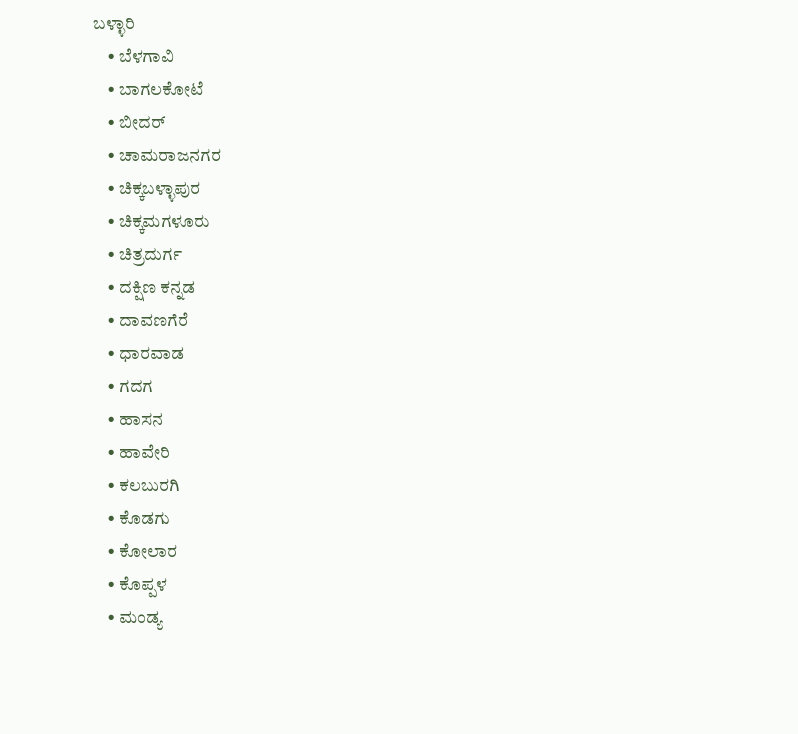ಬಳ್ಳಾರಿ
    • ಬೆಳಗಾವಿ
    • ಬಾಗಲಕೋಟೆ
    • ಬೀದರ್
    • ಚಾಮರಾಜನಗರ
    • ಚಿಕ್ಕಬಳ್ಳಾಪುರ
    • ಚಿಕ್ಕಮಗಳೂರು
    • ಚಿತ್ರದುರ್ಗ
    • ದಕ್ಷಿಣ ಕನ್ನಡ
    • ದಾವಣಗೆರೆ
    • ಧಾರವಾಡ
    • ಗದಗ
    • ಹಾಸನ
    • ಹಾವೇರಿ
    • ಕಲಬುರಗಿ
    • ಕೊಡಗು
    • ಕೋಲಾರ
    • ಕೊಪ್ಪಳ
    • ಮಂಡ್ಯ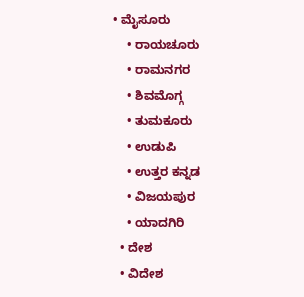• ಮೈಸೂರು
    • ರಾಯಚೂರು
    • ರಾಮನಗರ
    • ಶಿವಮೊಗ್ಗ
    • ತುಮಕೂರು
    • ಉಡುಪಿ
    • ಉತ್ತರ ಕನ್ನಡ
    • ವಿಜಯಪುರ
    • ಯಾದಗಿರಿ
  • ದೇಶ
  • ವಿದೇಶ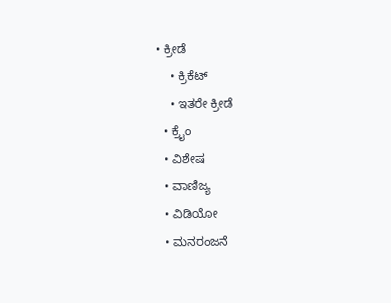• ಕ್ರೀಡೆ
    • ಕ್ರಿಕೆಟ್
    • ಇತರೇ ಕ್ರೀಡೆ
  • ಕ್ರೈಂ
  • ವಿಶೇಷ
  • ವಾಣಿಜ್ಯ
  • ವಿಡಿಯೋ
  • ಮನರಂಜನೆ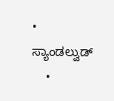• ಸ್ಯಾಂಡಲ್ವುಡ್
    •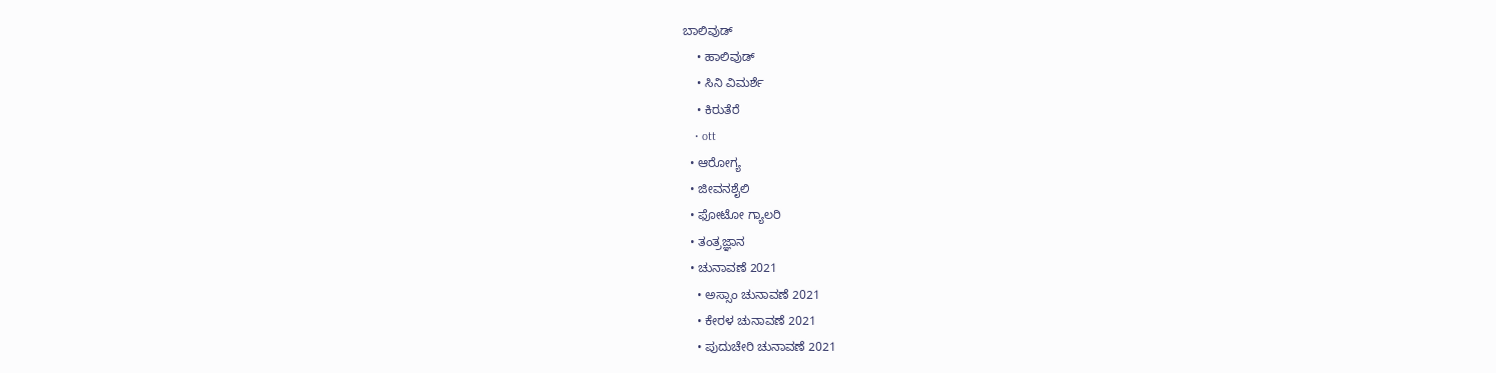ಬಾಲಿವುಡ್
    • ಹಾಲಿವುಡ್
    • ಸಿನಿ ವಿಮರ್ಶೆ
    • ಕಿರುತೆರೆ
    • ott
  • ಆರೋಗ್ಯ
  • ಜೀವನಶೈಲಿ
  • ಫೋಟೋ ಗ್ಯಾಲರಿ
  • ತಂತ್ರಜ್ಞಾನ
  • ಚುನಾವಣೆ 2021
    • ಅಸ್ಸಾಂ ಚುನಾವಣೆ 2021
    • ಕೇರಳ ಚುನಾವಣೆ 2021
    • ಪುದುಚೇರಿ ಚುನಾವಣೆ 2021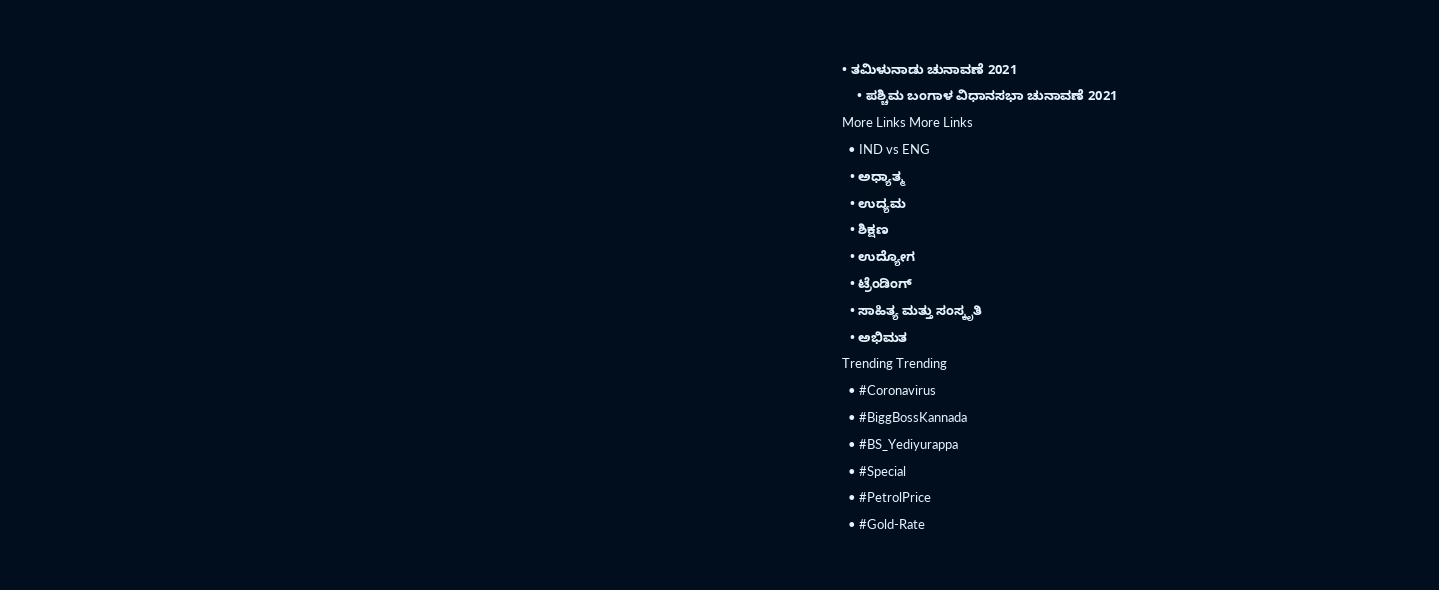• ತಮಿಳುನಾಡು ಚುನಾವಣೆ 2021
    • ಪಶ್ಚಿಮ ಬಂಗಾಳ ವಿಧಾನಸಭಾ ಚುನಾವಣೆ 2021
More Links More Links
  • IND vs ENG
  • ಅಧ್ಯಾತ್ಮ
  • ಉದ್ಯಮ
  • ಶಿಕ್ಷಣ
  • ಉದ್ಯೋಗ
  • ಟ್ರೆಂಡಿಂಗ್
  • ಸಾಹಿತ್ಯ ಮತ್ತು ಸಂಸ್ಕೃತಿ
  • ಅಭಿಮತ
Trending Trending
  • #Coronavirus
  • #BiggBossKannada
  • #BS_Yediyurappa
  • #Special
  • #PetrolPrice
  • #Gold-Rate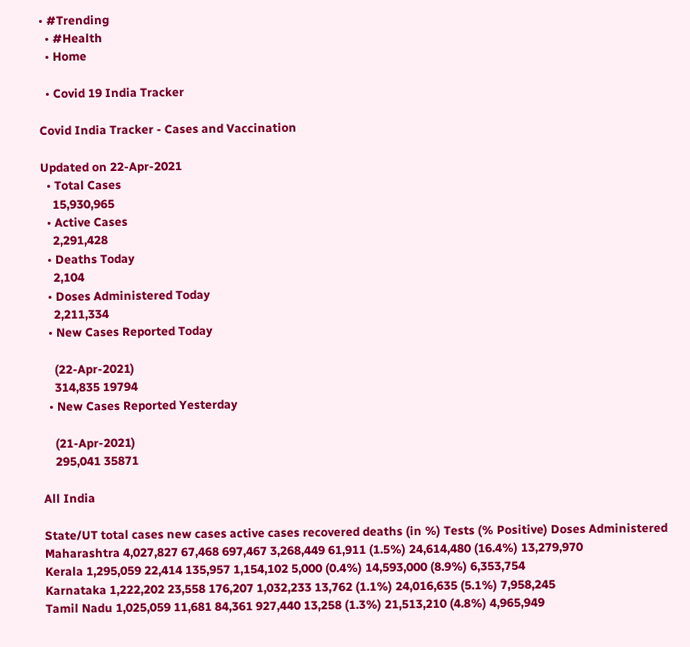• #Trending
  • #Health
  • Home

  • Covid 19 India Tracker

Covid India Tracker - Cases and Vaccination

Updated on 22-Apr-2021
  • Total Cases
    15,930,965
  • Active Cases
    2,291,428
  • Deaths Today
    2,104
  • Doses Administered Today
    2,211,334
  • New Cases Reported Today

    (22-Apr-2021)
    314,835 19794
  • New Cases Reported Yesterday

    (21-Apr-2021)
    295,041 35871

All India

State/UT total cases new cases active cases recovered deaths (in %) Tests (% Positive) Doses Administered
Maharashtra 4,027,827 67,468 697,467 3,268,449 61,911 (1.5%) 24,614,480 (16.4%) 13,279,970
Kerala 1,295,059 22,414 135,957 1,154,102 5,000 (0.4%) 14,593,000 (8.9%) 6,353,754
Karnataka 1,222,202 23,558 176,207 1,032,233 13,762 (1.1%) 24,016,635 (5.1%) 7,958,245
Tamil Nadu 1,025,059 11,681 84,361 927,440 13,258 (1.3%) 21,513,210 (4.8%) 4,965,949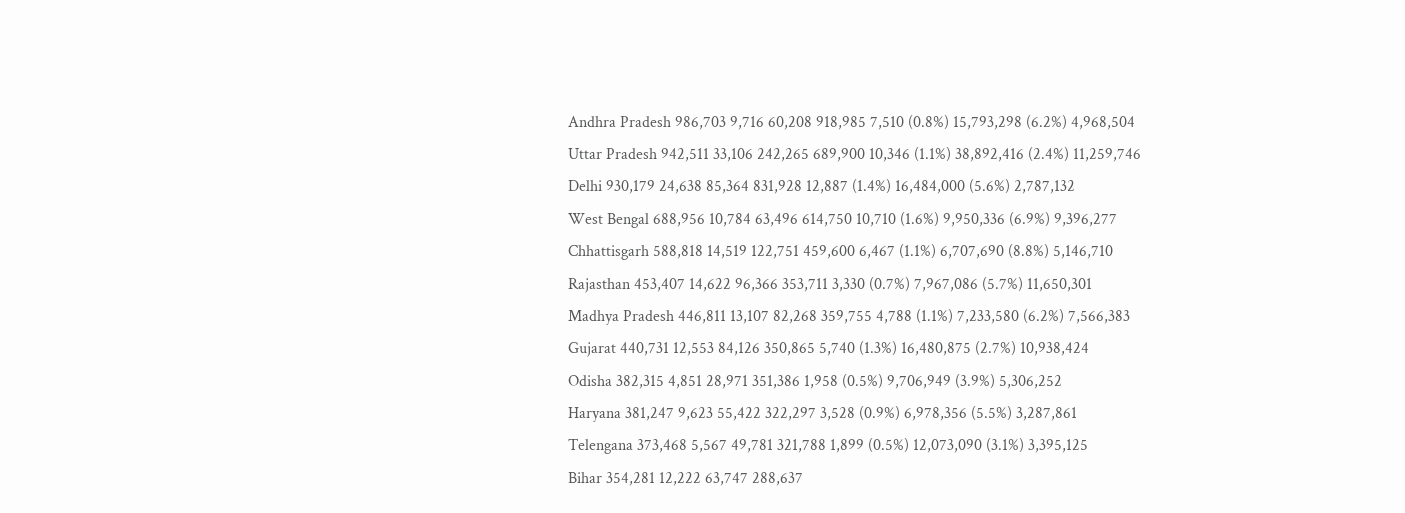Andhra Pradesh 986,703 9,716 60,208 918,985 7,510 (0.8%) 15,793,298 (6.2%) 4,968,504
Uttar Pradesh 942,511 33,106 242,265 689,900 10,346 (1.1%) 38,892,416 (2.4%) 11,259,746
Delhi 930,179 24,638 85,364 831,928 12,887 (1.4%) 16,484,000 (5.6%) 2,787,132
West Bengal 688,956 10,784 63,496 614,750 10,710 (1.6%) 9,950,336 (6.9%) 9,396,277
Chhattisgarh 588,818 14,519 122,751 459,600 6,467 (1.1%) 6,707,690 (8.8%) 5,146,710
Rajasthan 453,407 14,622 96,366 353,711 3,330 (0.7%) 7,967,086 (5.7%) 11,650,301
Madhya Pradesh 446,811 13,107 82,268 359,755 4,788 (1.1%) 7,233,580 (6.2%) 7,566,383
Gujarat 440,731 12,553 84,126 350,865 5,740 (1.3%) 16,480,875 (2.7%) 10,938,424
Odisha 382,315 4,851 28,971 351,386 1,958 (0.5%) 9,706,949 (3.9%) 5,306,252
Haryana 381,247 9,623 55,422 322,297 3,528 (0.9%) 6,978,356 (5.5%) 3,287,861
Telengana 373,468 5,567 49,781 321,788 1,899 (0.5%) 12,073,090 (3.1%) 3,395,125
Bihar 354,281 12,222 63,747 288,637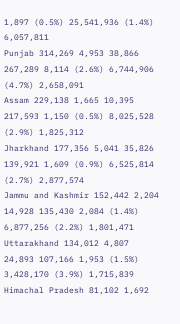1,897 (0.5%) 25,541,936 (1.4%) 6,057,811
Punjab 314,269 4,953 38,866 267,289 8,114 (2.6%) 6,744,906 (4.7%) 2,658,091
Assam 229,138 1,665 10,395 217,593 1,150 (0.5%) 8,025,528 (2.9%) 1,825,312
Jharkhand 177,356 5,041 35,826 139,921 1,609 (0.9%) 6,525,814 (2.7%) 2,877,574
Jammu and Kashmir 152,442 2,204 14,928 135,430 2,084 (1.4%) 6,877,256 (2.2%) 1,801,471
Uttarakhand 134,012 4,807 24,893 107,166 1,953 (1.5%) 3,428,170 (3.9%) 1,715,839
Himachal Pradesh 81,102 1,692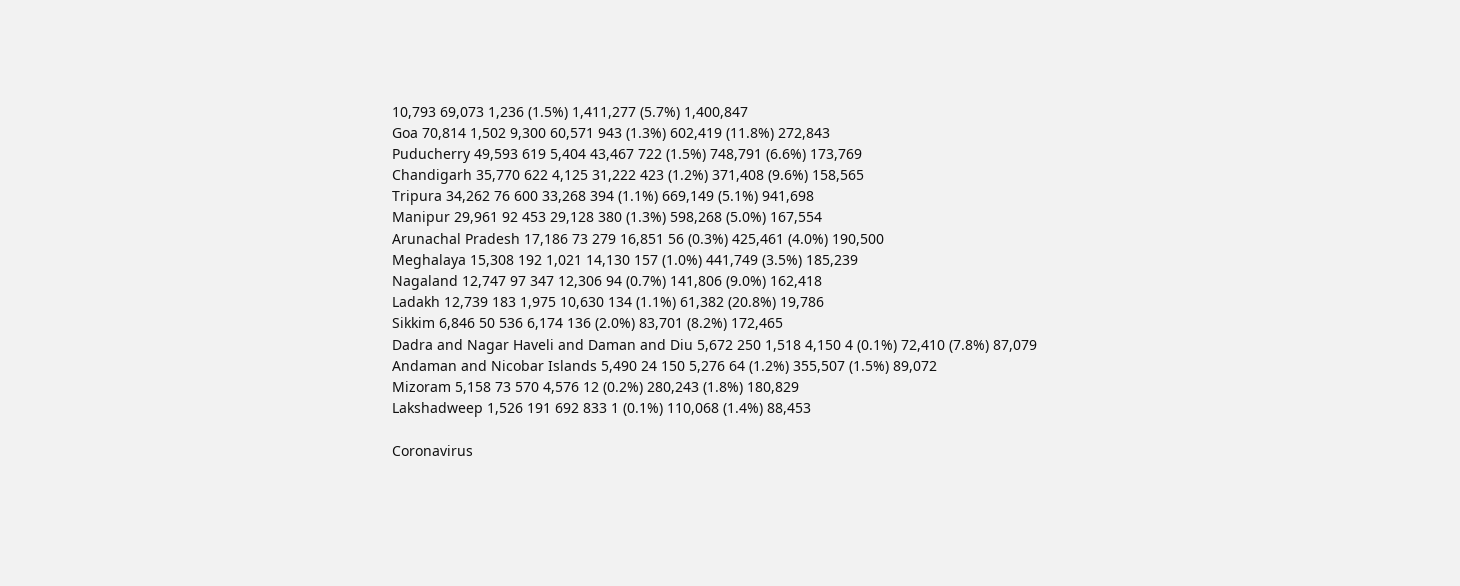10,793 69,073 1,236 (1.5%) 1,411,277 (5.7%) 1,400,847
Goa 70,814 1,502 9,300 60,571 943 (1.3%) 602,419 (11.8%) 272,843
Puducherry 49,593 619 5,404 43,467 722 (1.5%) 748,791 (6.6%) 173,769
Chandigarh 35,770 622 4,125 31,222 423 (1.2%) 371,408 (9.6%) 158,565
Tripura 34,262 76 600 33,268 394 (1.1%) 669,149 (5.1%) 941,698
Manipur 29,961 92 453 29,128 380 (1.3%) 598,268 (5.0%) 167,554
Arunachal Pradesh 17,186 73 279 16,851 56 (0.3%) 425,461 (4.0%) 190,500
Meghalaya 15,308 192 1,021 14,130 157 (1.0%) 441,749 (3.5%) 185,239
Nagaland 12,747 97 347 12,306 94 (0.7%) 141,806 (9.0%) 162,418
Ladakh 12,739 183 1,975 10,630 134 (1.1%) 61,382 (20.8%) 19,786
Sikkim 6,846 50 536 6,174 136 (2.0%) 83,701 (8.2%) 172,465
Dadra and Nagar Haveli and Daman and Diu 5,672 250 1,518 4,150 4 (0.1%) 72,410 (7.8%) 87,079
Andaman and Nicobar Islands 5,490 24 150 5,276 64 (1.2%) 355,507 (1.5%) 89,072
Mizoram 5,158 73 570 4,576 12 (0.2%) 280,243 (1.8%) 180,829
Lakshadweep 1,526 191 692 833 1 (0.1%) 110,068 (1.4%) 88,453

Coronavirus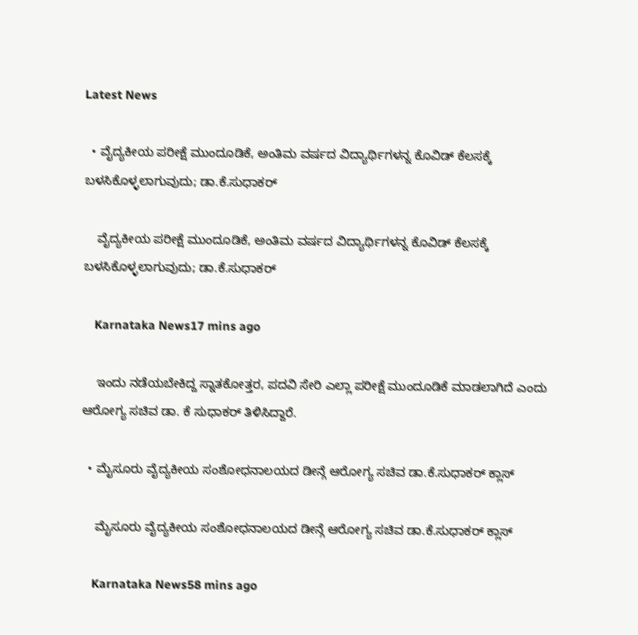Latest News

  • ವೈದ್ಯಕೀಯ ಪರೀಕ್ಷೆ ಮುಂದೂಡಿಕೆ, ಅಂತಿಮ ವರ್ಷದ ವಿದ್ಯಾರ್ಥಿಗಳನ್ನ ಕೊವಿಡ್ ಕೆಲಸಕ್ಕೆ ಬಳಸಿಕೊಳ್ಳಲಾಗುವುದು; ಡಾ.ಕೆ.ಸುಧಾಕರ್

    ವೈದ್ಯಕೀಯ ಪರೀಕ್ಷೆ ಮುಂದೂಡಿಕೆ, ಅಂತಿಮ ವರ್ಷದ ವಿದ್ಯಾರ್ಥಿಗಳನ್ನ ಕೊವಿಡ್ ಕೆಲಸಕ್ಕೆ ಬಳಸಿಕೊಳ್ಳಲಾಗುವುದು; ಡಾ.ಕೆ.ಸುಧಾಕರ್

    Karnataka News17 mins ago

    ಇಂದು ನಡೆಯಬೇಕಿದ್ದ ಸ್ನಾತಕೋತ್ತರ, ಪದವಿ ಸೇರಿ ಎಲ್ಲಾ ಪರೀಕ್ಷೆ ಮುಂದೂಡಿಕೆ ಮಾಡಲಾಗಿದೆ ಎಂದು ಆರೋಗ್ಯ ಸಚಿವ ಡಾ. ಕೆ ಸುಧಾಕರ್ ತಿಳಿಸಿದ್ದಾರೆ.

  • ಮೈಸೂರು ವೈದ್ಯಕೀಯ ಸಂಶೋಧನಾಲಯದ ಡೀನ್ಗೆ ಆರೋಗ್ಯ ಸಚಿವ ಡಾ.ಕೆ.ಸುಧಾಕರ್ ಕ್ಲಾಸ್

    ಮೈಸೂರು ವೈದ್ಯಕೀಯ ಸಂಶೋಧನಾಲಯದ ಡೀನ್ಗೆ ಆರೋಗ್ಯ ಸಚಿವ ಡಾ.ಕೆ.ಸುಧಾಕರ್ ಕ್ಲಾಸ್

    Karnataka News58 mins ago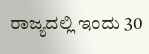ರಾಜ್ಯದಲ್ಲಿ ಇಂದು 30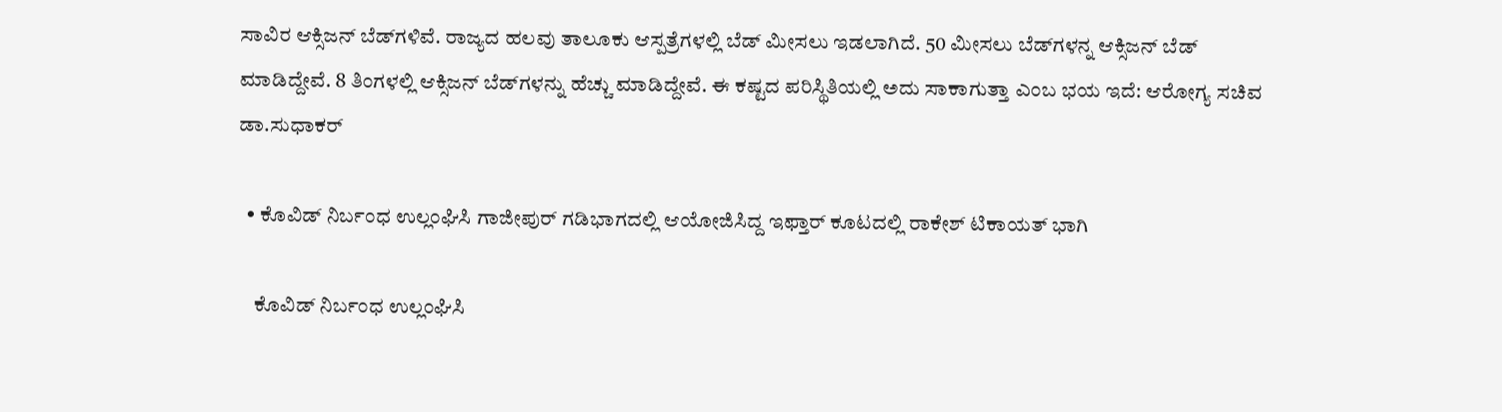ಸಾವಿರ ಆಕ್ಸಿಜನ್ ಬೆಡ್‌ಗಳಿವೆ. ರಾಜ್ಯದ ಹಲವು ತಾಲೂಕು ಆಸ್ಪತ್ರೆಗಳಲ್ಲಿ ಬೆಡ್ ಮೀಸಲು ಇಡಲಾಗಿದೆ. 50 ಮೀಸಲು ಬೆಡ್‌ಗಳನ್ನ ಆಕ್ಸಿಜನ್ ಬೆಡ್ ಮಾಡಿದ್ದೇವೆ. 8 ತಿಂಗಳಲ್ಲಿ ಆಕ್ಸಿಜನ್ ಬೆಡ್‌ಗಳನ್ನು ಹೆಚ್ಚು ಮಾಡಿದ್ದೇವೆ. ಈ ಕಷ್ಟದ ಪರಿಸ್ಥಿತಿಯಲ್ಲಿ ಅದು ಸಾಕಾಗುತ್ತಾ ಎಂಬ ಭಯ ಇದೆ: ಆರೋಗ್ಯ ಸಚಿವ ಡಾ.ಸುಧಾಕರ್

  • ಕೊವಿಡ್ ನಿರ್ಬಂಧ ಉಲ್ಲಂಘಿಸಿ ಗಾಜೀಪುರ್ ಗಡಿಭಾಗದಲ್ಲಿ ಆಯೋಜಿಸಿದ್ದ ಇಫ್ತಾರ್ ಕೂಟದಲ್ಲಿ ರಾಕೇಶ್ ಟಿಕಾಯತ್ ಭಾಗಿ

    ಕೊವಿಡ್ ನಿರ್ಬಂಧ ಉಲ್ಲಂಘಿಸಿ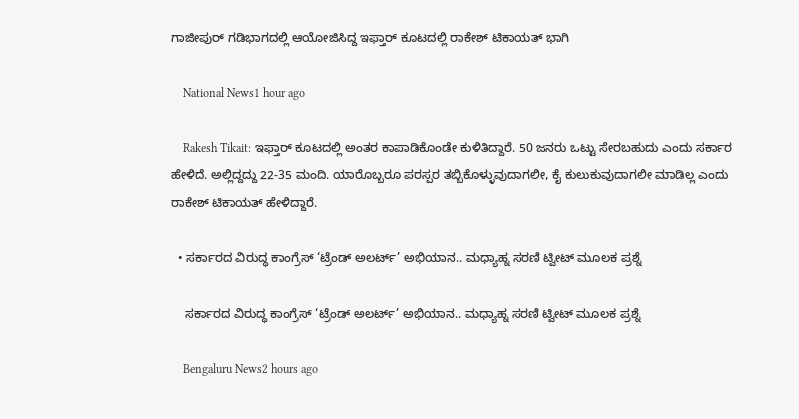ಗಾಜೀಪುರ್ ಗಡಿಭಾಗದಲ್ಲಿ ಆಯೋಜಿಸಿದ್ದ ಇಫ್ತಾರ್ ಕೂಟದಲ್ಲಿ ರಾಕೇಶ್ ಟಿಕಾಯತ್ ಭಾಗಿ

    National News1 hour ago

    Rakesh Tikait: ಇಫ್ತಾರ್ ಕೂಟದಲ್ಲಿ ಅಂತರ ಕಾಪಾಡಿಕೊಂಡೇ ಕುಳಿತಿದ್ದಾರೆ. 50 ಜನರು ಒಟ್ಟು ಸೇರಬಹುದು ಎಂದು ಸರ್ಕಾರ ಹೇಳಿದೆ. ಅಲ್ಲಿದ್ದದ್ದು 22-35 ಮಂದಿ. ಯಾರೊಬ್ಬರೂ ಪರಸ್ಪರ ತಬ್ಬಿಕೊಳ್ಳುವುದಾಗಲೀ, ಕೈ ಕುಲುಕುವುದಾಗಲೀ ಮಾಡಿಲ್ಲ ಎಂದು ರಾಕೇಶ್ ಟಿಕಾಯತ್ ಹೇಳಿದ್ದಾರೆ.

  • ಸರ್ಕಾರದ ವಿರುದ್ಧ ಕಾಂಗ್ರೆಸ್ ‘ಟ್ರೆಂಡ್ ಅಲರ್ಟ್’ ಅಭಿಯಾನ.. ಮಧ್ಯಾಹ್ನ ಸರಣಿ ಟ್ವೀಟ್ ಮೂಲಕ ಪ್ರಶ್ನೆ

    ಸರ್ಕಾರದ ವಿರುದ್ಧ ಕಾಂಗ್ರೆಸ್ ‘ಟ್ರೆಂಡ್ ಅಲರ್ಟ್’ ಅಭಿಯಾನ.. ಮಧ್ಯಾಹ್ನ ಸರಣಿ ಟ್ವೀಟ್ ಮೂಲಕ ಪ್ರಶ್ನೆ

    Bengaluru News2 hours ago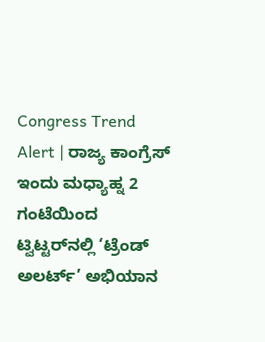Congress Trend Alert | ರಾಜ್ಯ ಕಾಂಗ್ರೆಸ್‌ ಇಂದು ಮಧ್ಯಾಹ್ನ 2 ಗಂಟೆಯಿಂದ ಟ್ವಿಟ್ಟರ್‌ನಲ್ಲಿ ‘ಟ್ರೆಂಡ್ ಅಲರ್ಟ್’ ಅಭಿಯಾನ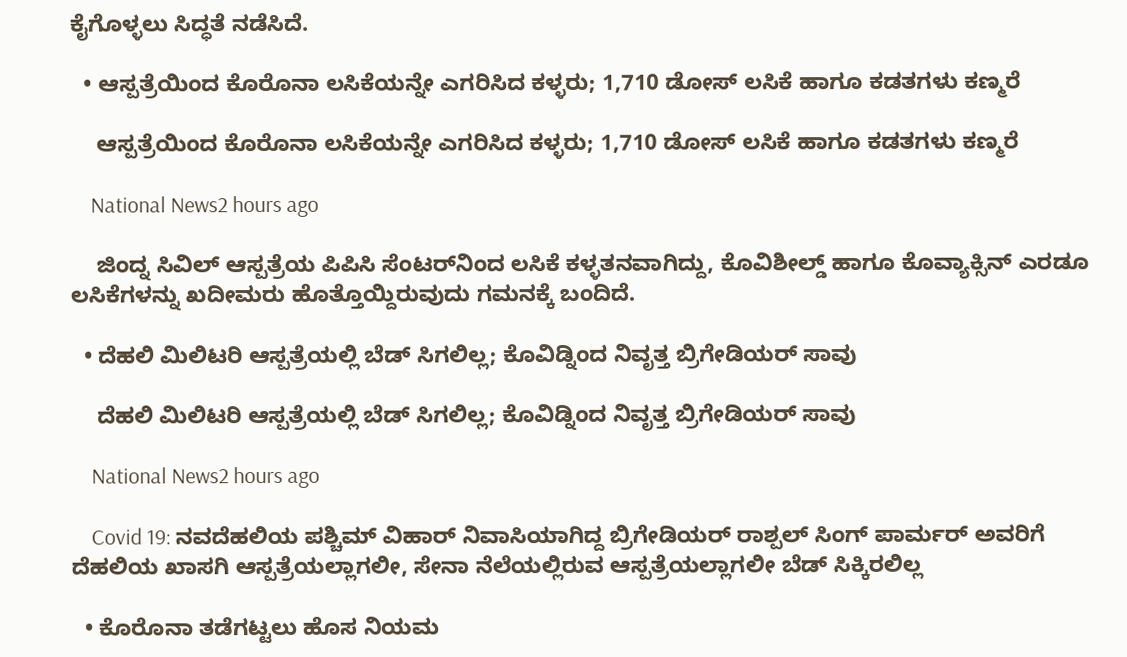ಕೈಗೊಳ್ಳಲು ಸಿದ್ಧತೆ ನಡೆಸಿದೆ.

  • ಆಸ್ಪತ್ರೆಯಿಂದ ಕೊರೊನಾ ಲಸಿಕೆಯನ್ನೇ ಎಗರಿಸಿದ ಕಳ್ಳರು; 1,710 ಡೋಸ್ ಲಸಿಕೆ ಹಾಗೂ ಕಡತಗಳು ಕಣ್ಮರೆ

    ಆಸ್ಪತ್ರೆಯಿಂದ ಕೊರೊನಾ ಲಸಿಕೆಯನ್ನೇ ಎಗರಿಸಿದ ಕಳ್ಳರು; 1,710 ಡೋಸ್ ಲಸಿಕೆ ಹಾಗೂ ಕಡತಗಳು ಕಣ್ಮರೆ

    National News2 hours ago

    ಜಿಂದ್ನ ಸಿವಿಲ್ ಆಸ್ಪತ್ರೆಯ ಪಿಪಿಸಿ ಸೆಂಟರ್‌ನಿಂದ ಲಸಿಕೆ ಕಳ್ಳತನವಾಗಿದ್ದು, ಕೊವಿಶೀಲ್ಡ್ ಹಾಗೂ ಕೊವ್ಯಾಕ್ಸಿನ್ ಎರಡೂ ಲಸಿಕೆಗಳನ್ನು ಖದೀಮರು ಹೊತ್ತೊಯ್ದಿರುವುದು ಗಮನಕ್ಕೆ ಬಂದಿದೆ.

  • ದೆಹಲಿ ಮಿಲಿಟರಿ ಆಸ್ಪತ್ರೆಯಲ್ಲಿ ಬೆಡ್ ಸಿಗಲಿಲ್ಲ; ಕೊವಿಡ್ನಿಂದ ನಿವೃತ್ತ ಬ್ರಿಗೇಡಿಯರ್ ಸಾವು

    ದೆಹಲಿ ಮಿಲಿಟರಿ ಆಸ್ಪತ್ರೆಯಲ್ಲಿ ಬೆಡ್ ಸಿಗಲಿಲ್ಲ; ಕೊವಿಡ್ನಿಂದ ನಿವೃತ್ತ ಬ್ರಿಗೇಡಿಯರ್ ಸಾವು

    National News2 hours ago

    Covid 19: ನವದೆಹಲಿಯ ಪಶ್ಚಿಮ್ ವಿಹಾರ್ ನಿವಾಸಿಯಾಗಿದ್ದ ಬ್ರಿಗೇಡಿಯರ್ ರಾಶ್ಪಲ್ ಸಿಂಗ್ ಪಾರ್ಮರ್ ಅವರಿಗೆ ದೆಹಲಿಯ ಖಾಸಗಿ ಆಸ್ಪತ್ರೆಯಲ್ಲಾಗಲೀ, ಸೇನಾ ನೆಲೆಯಲ್ಲಿರುವ ಆಸ್ಪತ್ರೆಯಲ್ಲಾಗಲೀ ಬೆಡ್ ಸಿಕ್ಕಿರಲಿಲ್ಲ

  • ಕೊರೊನಾ ತಡೆಗಟ್ಟಲು ಹೊಸ ನಿಯಮ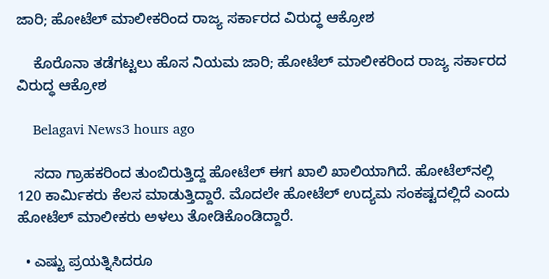ಜಾರಿ; ಹೋಟೆಲ್ ಮಾಲೀಕರಿಂದ ರಾಜ್ಯ ಸರ್ಕಾರದ ವಿರುದ್ಧ ಆಕ್ರೋಶ

    ಕೊರೊನಾ ತಡೆಗಟ್ಟಲು ಹೊಸ ನಿಯಮ ಜಾರಿ; ಹೋಟೆಲ್ ಮಾಲೀಕರಿಂದ ರಾಜ್ಯ ಸರ್ಕಾರದ ವಿರುದ್ಧ ಆಕ್ರೋಶ

    Belagavi News3 hours ago

    ಸದಾ ಗ್ರಾಹಕರಿಂದ ತುಂಬಿರುತ್ತಿದ್ದ ಹೋಟೆಲ್ ಈಗ ಖಾಲಿ ಖಾಲಿಯಾಗಿದೆ. ಹೋಟೆಲ್‌ನಲ್ಲಿ 120 ಕಾರ್ಮಿಕರು ಕೆಲಸ ಮಾಡುತ್ತಿದ್ದಾರೆ. ಮೊದಲೇ ಹೋಟೆಲ್ ಉದ್ಯಮ ಸಂಕಷ್ಟದಲ್ಲಿದೆ ಎಂದು ಹೋಟೆಲ್ ಮಾಲೀಕರು ಅಳಲು ತೋಡಿಕೊಂಡಿದ್ದಾರೆ.

  • ಎಷ್ಟು ಪ್ರಯತ್ನಿಸಿದರೂ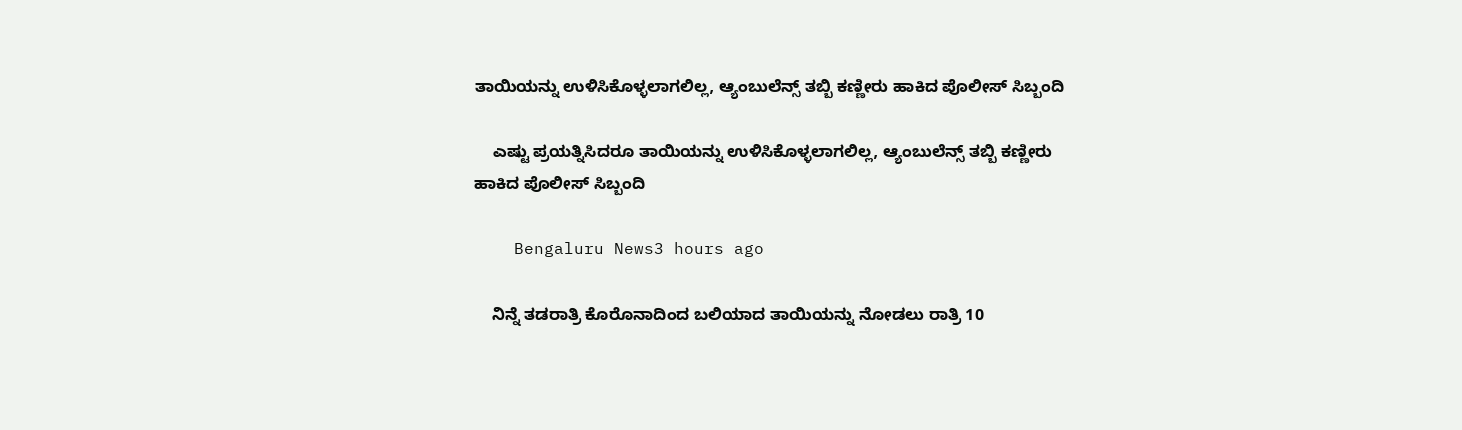ತಾಯಿಯನ್ನು ಉಳಿಸಿಕೊಳ್ಳಲಾಗಲಿಲ್ಲ, ಆ್ಯಂಬುಲೆನ್ಸ್ ತಬ್ಬಿ ಕಣ್ಣೀರು ಹಾಕಿದ ಪೊಲೀಸ್ ಸಿಬ್ಬಂದಿ

    ಎಷ್ಟು ಪ್ರಯತ್ನಿಸಿದರೂ ತಾಯಿಯನ್ನು ಉಳಿಸಿಕೊಳ್ಳಲಾಗಲಿಲ್ಲ, ಆ್ಯಂಬುಲೆನ್ಸ್ ತಬ್ಬಿ ಕಣ್ಣೀರು ಹಾಕಿದ ಪೊಲೀಸ್ ಸಿಬ್ಬಂದಿ

    Bengaluru News3 hours ago

    ನಿನ್ನೆ ತಡರಾತ್ರಿ ಕೊರೊನಾದಿಂದ ಬಲಿಯಾದ ತಾಯಿಯನ್ನು ನೋಡಲು ರಾತ್ರಿ 10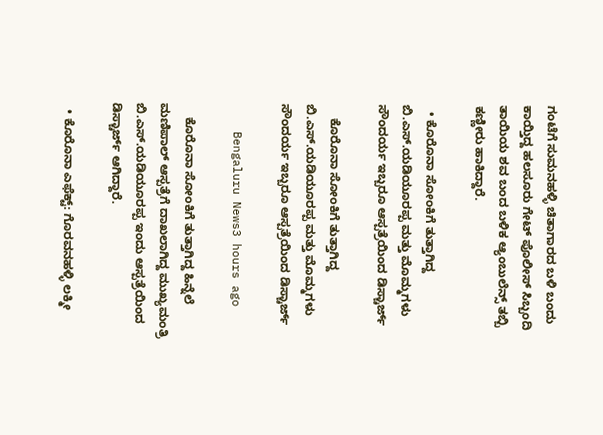ಗಂಟೆಗೆ ಸುಮನಹಳ್ಳಿ ಚಿತಾಗಾರದ ಬಳಿ ಬಂದು ಕಾಯ್ತಿದ್ದ ಹಲಸೂರು ಗೇಟ್ ಪೊಲೀಸ್ ಸಿಬ್ಬಂದಿ ತಾಯಿಯ ಶವ ಬಂದ ಬಳಿಕ ಆ್ಯಂಬುಲೆನ್ಸ್ ತಬ್ಬಿ ಕಣ್ಣೀರು ಹಾಕಿದ್ದಾರೆ.

  • ಕೊರೊನಾ ಸೋಂಕಿಗೆ ತುತ್ತಾಗಿದ್ದ ಬಿ.ಎಸ್.ಯಡಿಯೂರಪ್ಪ ಮತ್ತು ಮೊಮ್ಮಗಳು ಸೌಂದರ್ಯ ಇಬ್ಬರೂ ಆಸ್ಪತ್ರೆಯಿಂದ ಡಿಸ್ಚಾರ್ಜ್

    ಕೊರೊನಾ ಸೋಂಕಿಗೆ ತುತ್ತಾಗಿದ್ದ ಬಿ.ಎಸ್.ಯಡಿಯೂರಪ್ಪ ಮತ್ತು ಮೊಮ್ಮಗಳು ಸೌಂದರ್ಯ ಇಬ್ಬರೂ ಆಸ್ಪತ್ರೆಯಿಂದ ಡಿಸ್ಚಾರ್ಜ್

    Bengaluru News3 hours ago

    ಕೊರೊನಾ ಸೋಂಕಿಗೆ ತುತ್ತಾಗಿದ್ದ ಹಿನ್ನೆಲೆ ಮಣಿಪಾಲ್ ಆಸ್ಪತ್ರೆಗೆ ದಾಖಲಾಗಿದ್ದ ಮುಖ್ಯಮಂತ್ರಿ ಬಿ.ಎಸ್.ಯಡಿಯೂರಪ್ಪ ಇಂದು ಆಸ್ಪತ್ರೆಯಿಂದ ಡಿಸ್ಚಾರ್ಜ್ ಆಗಿದ್ದಾರೆ.

  • ಕೊರೊನಾ ಎಫೆಕ್ಟ್: ಗೊರವನಹಳ್ಳಿ ಲಕ್ಮೀ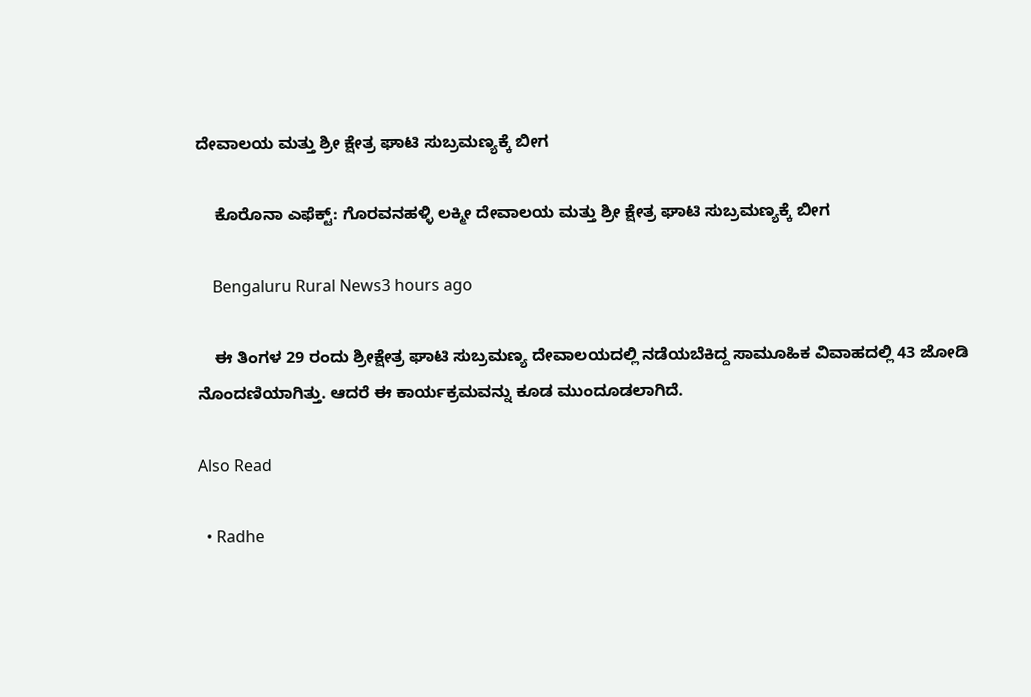ದೇವಾಲಯ ಮತ್ತು ಶ್ರೀ ಕ್ಷೇತ್ರ ಘಾಟಿ ಸುಬ್ರಮಣ್ಯಕ್ಕೆ ಬೀಗ

    ಕೊರೊನಾ ಎಫೆಕ್ಟ್: ಗೊರವನಹಳ್ಳಿ ಲಕ್ಮೀ ದೇವಾಲಯ ಮತ್ತು ಶ್ರೀ ಕ್ಷೇತ್ರ ಘಾಟಿ ಸುಬ್ರಮಣ್ಯಕ್ಕೆ ಬೀಗ

    Bengaluru Rural News3 hours ago

    ಈ‌ ತಿಂಗಳ 29 ರಂದು ಶ್ರೀಕ್ಷೇತ್ರ ಘಾಟಿ ಸುಬ್ರಮಣ್ಯ ದೇವಾಲಯದಲ್ಲಿ ನಡೆಯಬೆಕಿದ್ದ ಸಾಮೂಹಿಕ ವಿವಾಹದಲ್ಲಿ 43 ಜೋಡಿ ನೊಂದಣಿಯಾಗಿತ್ತು. ಆದರೆ ಈ ಕಾರ್ಯಕ್ರಮವನ್ನು ಕೂಡ ಮುಂದೂಡಲಾಗಿದೆ.

Also Read

  • Radhe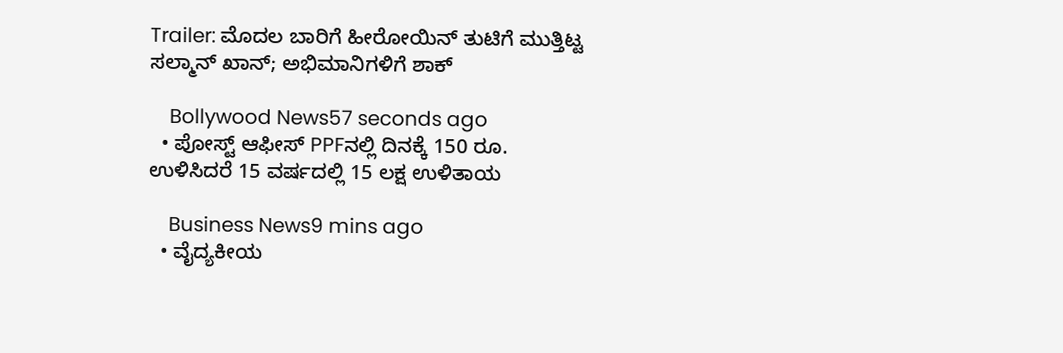Trailer: ಮೊದಲ ಬಾರಿಗೆ ಹೀರೋಯಿನ್ ತುಟಿಗೆ ಮುತ್ತಿಟ್ಟ ಸಲ್ಮಾನ್ ಖಾನ್; ಅಭಿಮಾನಿಗಳಿಗೆ ಶಾಕ್

    Bollywood News57 seconds ago
  • ಪೋಸ್ಟ್ ಆಫೀಸ್ PPFನಲ್ಲಿ ದಿನಕ್ಕೆ 150 ರೂ. ಉಳಿಸಿದರೆ 15 ವರ್ಷದಲ್ಲಿ 15 ಲಕ್ಷ ಉಳಿತಾಯ

    Business News9 mins ago
  • ವೈದ್ಯಕೀಯ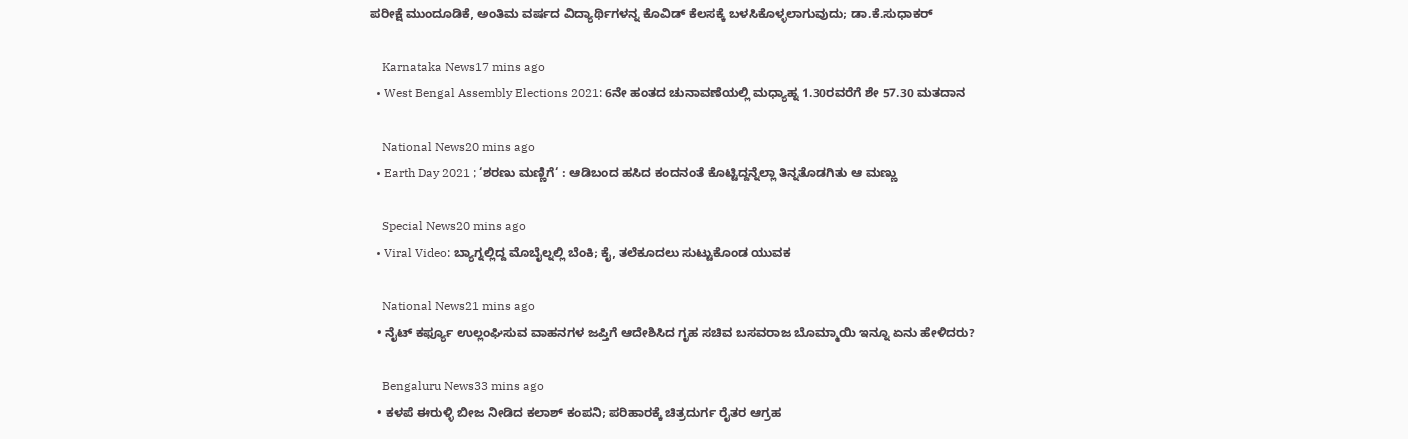ಪರೀಕ್ಷೆ ಮುಂದೂಡಿಕೆ, ಅಂತಿಮ ವರ್ಷದ ವಿದ್ಯಾರ್ಥಿಗಳನ್ನ ಕೊವಿಡ್ ಕೆಲಸಕ್ಕೆ ಬಳಸಿಕೊಳ್ಳಲಾಗುವುದು; ಡಾ.ಕೆ.ಸುಧಾಕರ್

    Karnataka News17 mins ago
  • West Bengal Assembly Elections 2021: 6ನೇ ಹಂತದ ಚುನಾವಣೆಯಲ್ಲಿ ಮಧ್ಯಾಹ್ನ 1.30ರವರೆಗೆ ಶೇ 57.30 ಮತದಾನ

    National News20 mins ago
  • Earth Day 2021 ; ‘ಶರಣು ಮಣ್ಣಿಗೆ‘ : ಆಡಿಬಂದ ಹಸಿದ ಕಂದನಂತೆ ಕೊಟ್ಟಿದ್ದನ್ನೆಲ್ಲಾ ತಿನ್ನತೊಡಗಿತು ಆ ಮಣ್ಣು

    Special News20 mins ago
  • Viral Video: ಬ್ಯಾಗ್ನಲ್ಲಿದ್ದ ಮೊಬೈಲ್ನಲ್ಲಿ ಬೆಂಕಿ; ಕೈ, ತಲೆಕೂದಲು ಸುಟ್ಟುಕೊಂಡ ಯುವಕ

    National News21 mins ago
  • ನೈಟ್ ಕರ್ಫ್ಯೂ ಉಲ್ಲಂಘಿಸುವ ವಾಹನಗಳ ಜಪ್ತಿಗೆ ಆದೇಶಿಸಿದ ಗೃಹ ಸಚಿವ ಬಸವರಾಜ ಬೊಮ್ಮಾಯಿ ಇನ್ನೂ ಏನು ಹೇಳಿದರು?

    Bengaluru News33 mins ago
  • ಕಳಪೆ ಈರುಳ್ಳಿ ಬೀಜ ನೀಡಿದ ಕಲಾಶ್ ಕಂಪನಿ; ಪರಿಹಾರಕ್ಕೆ ಚಿತ್ರದುರ್ಗ ರೈತರ ಆಗ್ರಹ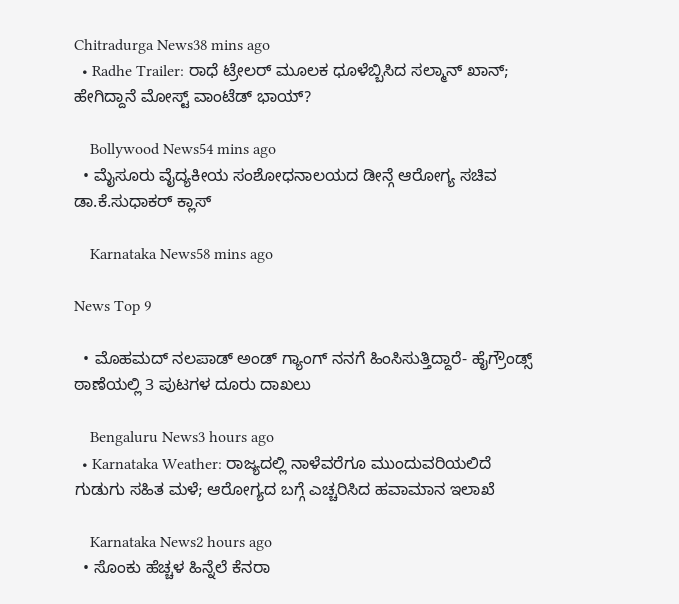Chitradurga News38 mins ago
  • Radhe Trailer: ರಾಧೆ ಟ್ರೇಲರ್ ಮೂಲಕ ಧೂಳೆಬ್ಬಿಸಿದ ಸಲ್ಮಾನ್ ಖಾನ್; ಹೇಗಿದ್ದಾನೆ ಮೋಸ್ಟ್ ವಾಂಟೆಡ್ ಭಾಯ್?

    Bollywood News54 mins ago
  • ಮೈಸೂರು ವೈದ್ಯಕೀಯ ಸಂಶೋಧನಾಲಯದ ಡೀನ್ಗೆ ಆರೋಗ್ಯ ಸಚಿವ ಡಾ.ಕೆ.ಸುಧಾಕರ್ ಕ್ಲಾಸ್

    Karnataka News58 mins ago

News Top 9

  • ಮೊಹಮದ್ ನಲಪಾಡ್ ಅಂಡ್ ಗ್ಯಾಂಗ್ ನನಗೆ ಹಿಂಸಿಸುತ್ತಿದ್ದಾರೆ- ಹೈಗ್ರೌಂಡ್ಸ್ ಠಾಣೆಯಲ್ಲಿ 3 ಪುಟಗಳ ದೂರು ದಾಖಲು

    Bengaluru News3 hours ago
  • Karnataka Weather: ರಾಜ್ಯದಲ್ಲಿ ನಾಳೆವರೆಗೂ ಮುಂದುವರಿಯಲಿದೆ ಗುಡುಗು ಸಹಿತ ಮಳೆ; ಆರೋಗ್ಯದ ಬಗ್ಗೆ ಎಚ್ಚರಿಸಿದ ಹವಾಮಾನ ಇಲಾಖೆ

    Karnataka News2 hours ago
  • ಸೊಂಕು ಹೆಚ್ಚಳ ಹಿನ್ನೆಲೆ ಕೆನರಾ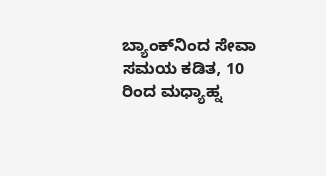ಬ್ಯಾಂಕ್‌ನಿಂದ ಸೇವಾ ಸಮಯ ಕಡಿತ, 10 ರಿಂದ ಮಧ್ಯಾಹ್ನ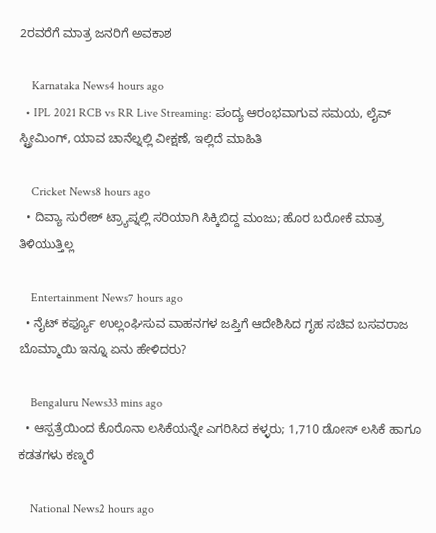2ರವರೆಗೆ ಮಾತ್ರ ಜನರಿಗೆ ಅವಕಾಶ

    Karnataka News4 hours ago
  • IPL 2021 RCB vs RR Live Streaming: ಪಂದ್ಯ ಆರಂಭವಾಗುವ ಸಮಯ, ಲೈವ್ ಸ್ಟ್ರೀಮಿಂಗ್, ಯಾವ ಚಾನೆಲ್ನಲ್ಲಿ ವೀಕ್ಷಣೆ, ಇಲ್ಲಿದೆ ಮಾಹಿತಿ

    Cricket News8 hours ago
  • ದಿವ್ಯಾ ಸುರೇಶ್ ಟ್ರ್ಯಾಪ್ನಲ್ಲಿ ಸರಿಯಾಗಿ ಸಿಕ್ಕಿಬಿದ್ದ ಮಂಜು; ಹೊರ ಬರೋಕೆ ಮಾತ್ರ ತಿಳಿಯುತ್ತಿಲ್ಲ

    Entertainment News7 hours ago
  • ನೈಟ್ ಕರ್ಫ್ಯೂ ಉಲ್ಲಂಘಿಸುವ ವಾಹನಗಳ ಜಪ್ತಿಗೆ ಆದೇಶಿಸಿದ ಗೃಹ ಸಚಿವ ಬಸವರಾಜ ಬೊಮ್ಮಾಯಿ ಇನ್ನೂ ಏನು ಹೇಳಿದರು?

    Bengaluru News33 mins ago
  • ಆಸ್ಪತ್ರೆಯಿಂದ ಕೊರೊನಾ ಲಸಿಕೆಯನ್ನೇ ಎಗರಿಸಿದ ಕಳ್ಳರು; 1,710 ಡೋಸ್ ಲಸಿಕೆ ಹಾಗೂ ಕಡತಗಳು ಕಣ್ಮರೆ

    National News2 hours ago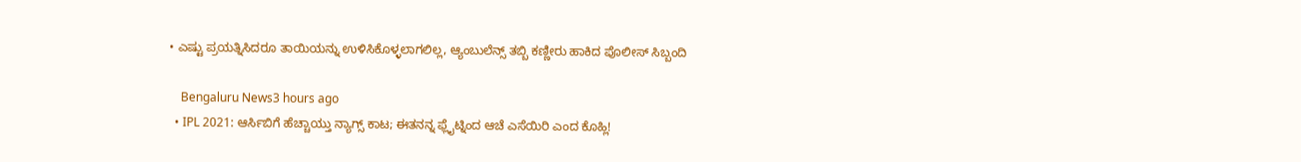• ಎಷ್ಟು ಪ್ರಯತ್ನಿಸಿದರೂ ತಾಯಿಯನ್ನು ಉಳಿಸಿಕೊಳ್ಳಲಾಗಲಿಲ್ಲ, ಆ್ಯಂಬುಲೆನ್ಸ್ ತಬ್ಬಿ ಕಣ್ಣೀರು ಹಾಕಿದ ಪೊಲೀಸ್ ಸಿಬ್ಬಂದಿ

    Bengaluru News3 hours ago
  • IPL 2021: ಆರ್ಸಿಬಿಗೆ ಹೆಚ್ಚಾಯ್ತು ನ್ಯಾಗ್ಸ್ ಕಾಟ; ಈತನನ್ನ ಫ್ಲೈಟ್ನಿಂದ ಆಚೆ ಎಸೆಯಿರಿ ಎಂದ ಕೊಹ್ಲಿ!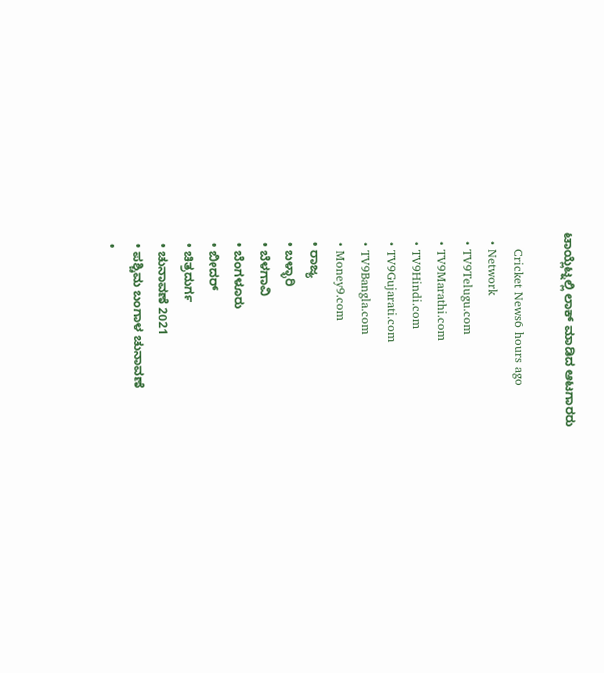ಟಾಯ್ಲೆಟ್ನಲ್ಲಿ ಲಾಕ್ ಮಾಡಿದ ಆಟಗಾರರು

    Cricket News6 hours ago
  • Network
  • TV9Telugu.com
  • TV9Marathi.com
  • TV9Hindi.com
  • TV9Gujarati.com
  • TV9Bangla.com
  • Money9.com
  • ರಾಜ್ಯ
  • ಬಳ್ಳಾರಿ
  • ಬೆಳಗಾವಿ
  • ಬೆಂಗಳೂರು
  • ಬೀದರ್
  • ಚಿತ್ರದುರ್ಗ
  • ಚುನಾವಣೆ 2021
  • ಪಶ್ಚಿಮ ಬಂಗಾಳ ಚುನಾವಣೆ
  •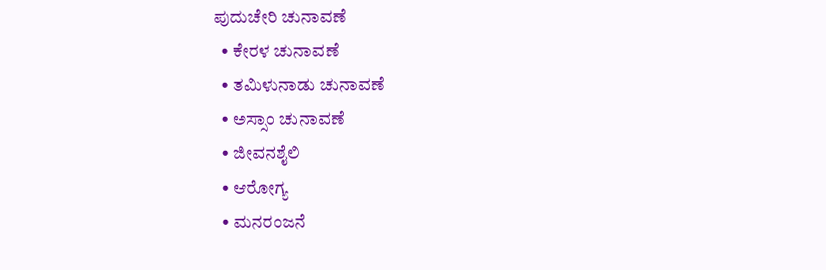ಪುದುಚೇರಿ ಚುನಾವಣೆ
  • ಕೇರಳ ಚುನಾವಣೆ
  • ತಮಿಳುನಾಡು ಚುನಾವಣೆ
  • ಅಸ್ಸಾಂ ಚುನಾವಣೆ
  • ಜೀವನಶೈಲಿ
  • ಆರೋಗ್ಯ
  • ಮನರಂಜನೆ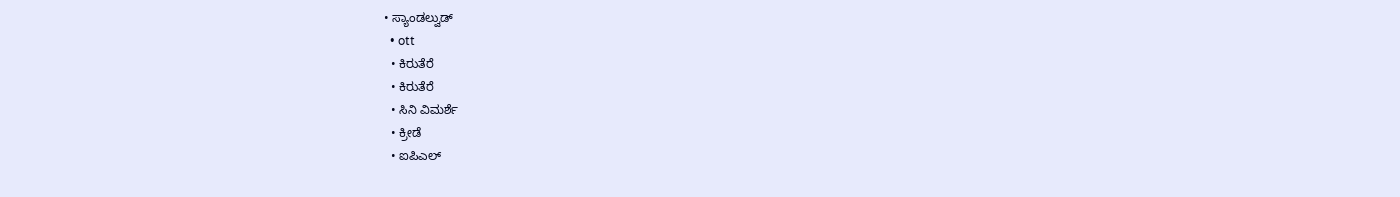• ಸ್ಯಾಂಡಲ್ವುಡ್
  • ott
  • ಕಿರುತೆರೆ
  • ಕಿರುತೆರೆ
  • ಸಿನಿ ವಿಮರ್ಶೆ
  • ಕ್ರೀಡೆ
  • ಐಪಿಎಲ್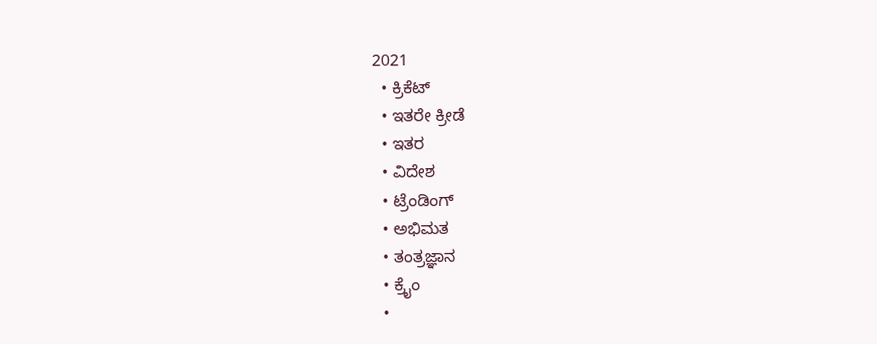2021
  • ಕ್ರಿಕೆಟ್
  • ಇತರೇ ಕ್ರೀಡೆ
  • ಇತರ
  • ವಿದೇಶ
  • ಟ್ರೆಂಡಿಂಗ್
  • ಅಭಿಮತ
  • ತಂತ್ರಜ್ಞಾನ
  • ಕ್ರೈಂ
  •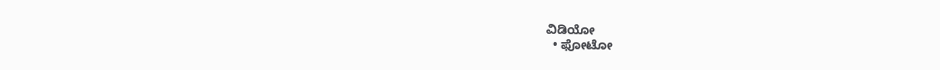ವಿಡಿಯೋ
  • ಫೋಟೋ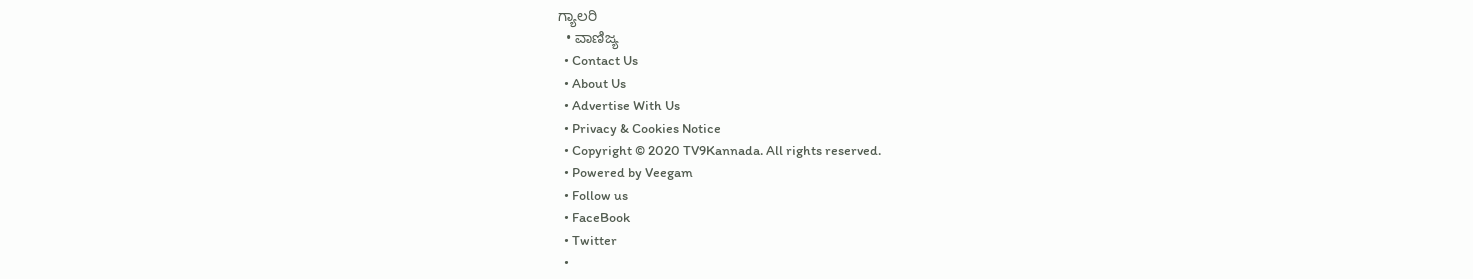ಗ್ಯಾಲರಿ
  • ವಾಣಿಜ್ಯ
  • Contact Us
  • About Us
  • Advertise With Us
  • Privacy & Cookies Notice
  • Copyright © 2020 TV9Kannada. All rights reserved.
  • Powered by Veegam
  • Follow us
  • FaceBook
  • Twitter
  •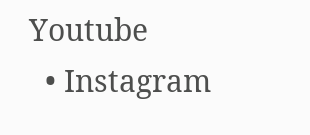Youtube
  • Instagram